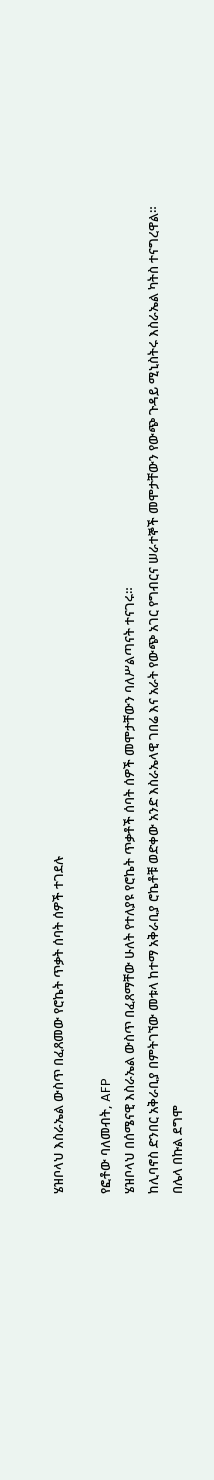ሄዝቦላህ እስራኤል ውስጥ በፈጸመው የሮኬት ጥቃት ሰባት ሰዎች ተገደሉ

የፎቶው ባለመብት, AFP
ሄዝቦላህ በሰሜናዊ እስራኤል ውስጥ በፈጸማቸው ሁለት የተለያዩ የሮኬት ጥቃቶች ሰባት ሰዎች መሞታቸውን ባለሥልጣናት ተናገሩ።
ከሊባኖስ ድንበር አቅራቢያ በምትገኘው መቱላ ከተማ አቅራቢያ ሮኬቶቹ ወድቀው አንድ እስራኤላዊ ገበሬ እና አራት የውጭ አገር የግብርና ሠራተኞች መሞታቸውን የውጭ ጉዳይ ሚኒስትሩ እስራኤል ካትስ ተናግረዋል።
በሌላ በኩል ደግሞ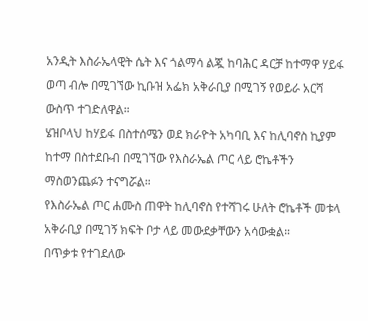አንዲት እስራኤላዊት ሴት እና ጎልማሳ ልጇ ከባሕር ዳርቻ ከተማዋ ሃይፋ ወጣ ብሎ በሚገኘው ኪቡዝ አፌክ አቅራቢያ በሚገኝ የወይራ አርሻ ውስጥ ተገድለዋል።
ሄዝቦላህ ከሃይፋ በስተሰሜን ወደ ክራዮት አካባቢ እና ከሊባኖስ ኪያም ከተማ በስተደቡብ በሚገኘው የእስራኤል ጦር ላይ ሮኬቶችን ማስወንጨፉን ተናግሯል።
የእስራኤል ጦር ሐሙስ ጠዋት ከሊባኖስ የተሻገሩ ሁለት ሮኬቶች መቱላ አቅራቢያ በሚገኝ ክፍት ቦታ ላይ መውደቃቸውን አሳውቋል።
በጥቃቱ የተገደለው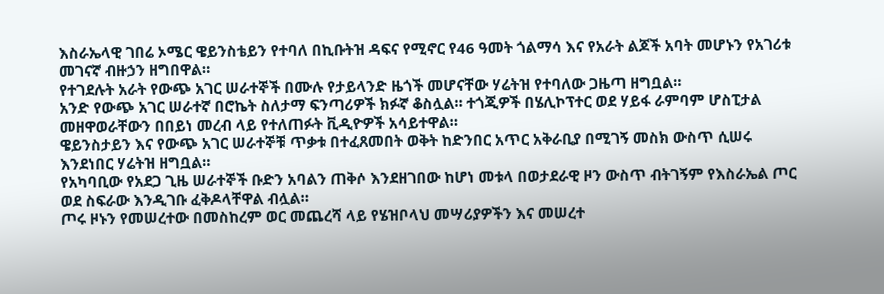እስራኤላዊ ገበሬ ኦሜር ዌይንስቴይን የተባለ በኪቡትዝ ዳፍና የሚኖር የ46 ዓመት ጎልማሳ እና የአራት ልጆች አባት መሆኑን የአገሪቱ መገናኛ ብዙኃን ዘግበዋል።
የተገደሉት አራት የውጭ አገር ሠራተኞች በሙሉ የታይላንድ ዜጎች መሆናቸው ሃሬትዝ የተባለው ጋዜጣ ዘግቧል።
አንድ የውጭ አገር ሠራተኛ በሮኬት ስለታማ ፍንጣሪዎች ክፉኛ ቆስሏል። ተጎጂዎች በሄሊኮፕተር ወደ ሃይፋ ራምባም ሆስፒታል መዘዋወራቸውን በበይነ መረብ ላይ የተለጠፉት ቪዲዮዎች አሳይተዋል።
ዌይንስታይን እና የውጭ አገር ሠራተኞቹ ጥቃቱ በተፈጸመበት ወቅት ከድንበር አጥር አቅራቢያ በሚገኝ መስክ ውስጥ ሲሠሩ እንደነበር ሃሬትዝ ዘግቧል።
የአካባቢው የአደጋ ጊዜ ሠራተኞች ቡድን አባልን ጠቅሶ እንደዘገበው ከሆነ መቱላ በወታደራዊ ዞን ውስጥ ብትገኝም የእስራኤል ጦር ወደ ስፍራው እንዲገቡ ፈቅዶላቸዋል ብሏል።
ጦሩ ዞኑን የመሠረተው በመስከረም ወር መጨረሻ ላይ የሄዝቦላህ መሣሪያዎችን እና መሠረተ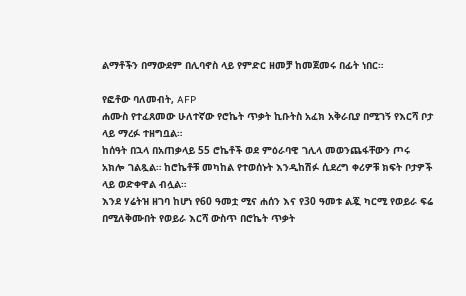ልማቶችን በማውደም በሊባኖስ ላይ የምድር ዘመቻ ከመጀመሩ በፊት ነበር።

የፎቶው ባለመብት, AFP
ሐሙስ የተፈጸመው ሁለተኛው የሮኬት ጥቃት ኪቡትስ አፈክ አቅራቢያ በሚገኝ የእርሻ ቦታ ላይ ማረፉ ተዘግቧል።
ከሰዓት በኋላ በአጠቃላይ 55 ሮኬቶች ወደ ምዕራባዊ ገሊላ መወንጨፋቸውን ጦሩ አክሎ ገልጿል። ከሮኬቶቹ መካከል የተወሰኑት እንዲከሽፉ ሲደረግ ቀሪዎቹ ክፍት ቦታዎች ላይ ወድቀዋል ብሏል።
እንደ ሃሬትዝ ዘገባ ከሆነ የ60 ዓመቷ ሚና ሐሰን እና የ30 ዓመቱ ልጇ ካርሚ የወይራ ፍሬ በሚለቅሙበት የወይራ እርሻ ውስጥ በሮኬት ጥቃት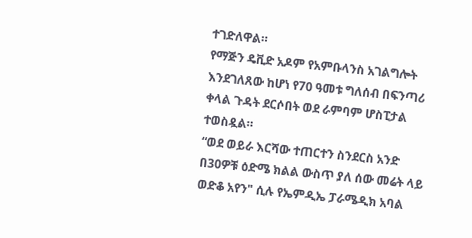ተገድለዋል።
የማጅን ዴቪድ አዶም የአምቡላንስ አገልግሎት እንደገለጸው ከሆነ የ70 ዓመቱ ግለሰብ በፍንጣሪ ቀላል ጉዳት ደርሶበት ወደ ራምባም ሆስፒታል ተወስዷል።
“ወደ ወይራ እርሻው ተጠርተን ስንደርስ አንድ በ30ዎቹ ዕድሜ ክልል ውስጥ ያለ ሰው መሬት ላይ ወድቆ አየን" ሲሉ የኤምዲኤ ፓራሜዲክ አባል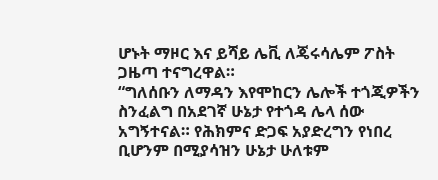ሆኑት ማዞር እና ይሻይ ሌቪ ለጄሩሳሌም ፖስት ጋዜጣ ተናግረዋል።
“ግለሰቡን ለማዳን እየሞከርን ሌሎች ተጎጂዎችን ስንፈልግ በአደገኛ ሁኔታ የተጎዳ ሌላ ሰው አግኝተናል። የሕክምና ድጋፍ አያድረግን የነበረ ቢሆንም በሚያሳዝን ሁኔታ ሁለቱም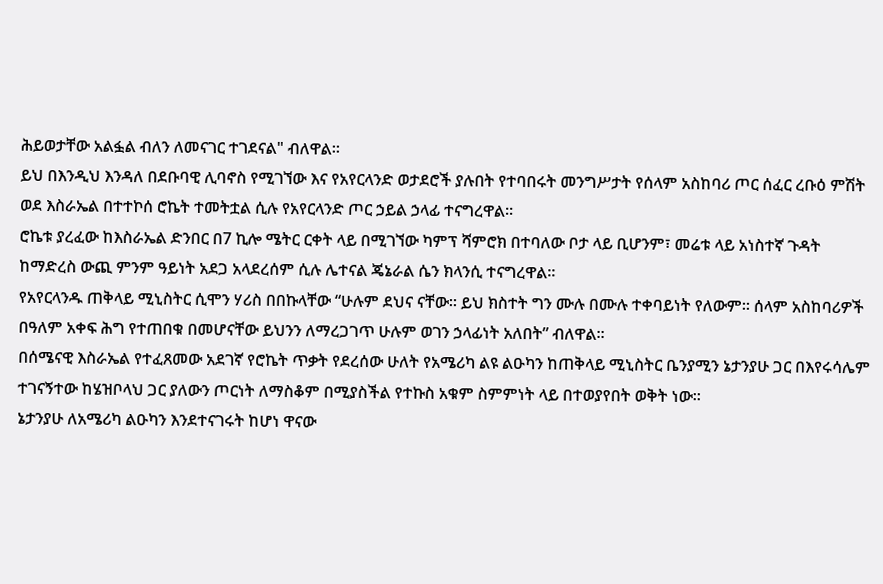ሕይወታቸው አልፏል ብለን ለመናገር ተገደናል" ብለዋል።
ይህ በእንዲህ እንዳለ በደቡባዊ ሊባኖስ የሚገኘው እና የአየርላንድ ወታደሮች ያሉበት የተባበሩት መንግሥታት የሰላም አስከባሪ ጦር ሰፈር ረቡዕ ምሽት ወደ እስራኤል በተተኮሰ ሮኬት ተመትቷል ሲሉ የአየርላንድ ጦር ኃይል ኃላፊ ተናግረዋል።
ሮኬቱ ያረፈው ከእስራኤል ድንበር በ7 ኪሎ ሜትር ርቀት ላይ በሚገኘው ካምፕ ሻምሮክ በተባለው ቦታ ላይ ቢሆንም፣ መሬቱ ላይ አነስተኛ ጉዳት ከማድረስ ውጪ ምንም ዓይነት አደጋ አላደረሰም ሲሉ ሌተናል ጄኔራል ሴን ክላንሲ ተናግረዋል።
የአየርላንዱ ጠቅላይ ሚኒስትር ሲሞን ሃሪስ በበኩላቸው “ሁሉም ደህና ናቸው። ይህ ክስተት ግን ሙሉ በሙሉ ተቀባይነት የለውም። ሰላም አስከባሪዎች በዓለም አቀፍ ሕግ የተጠበቁ በመሆናቸው ይህንን ለማረጋገጥ ሁሉም ወገን ኃላፊነት አለበት” ብለዋል።
በሰሜናዊ እስራኤል የተፈጸመው አደገኛ የሮኬት ጥቃት የደረሰው ሁለት የአሜሪካ ልዩ ልዑካን ከጠቅላይ ሚኒስትር ቤንያሚን ኔታንያሁ ጋር በእየሩሳሌም ተገናኝተው ከሄዝቦላህ ጋር ያለውን ጦርነት ለማስቆም በሚያስችል የተኩስ አቁም ስምምነት ላይ በተወያየበት ወቅት ነው።
ኔታንያሁ ለአሜሪካ ልዑካን እንደተናገሩት ከሆነ ዋናው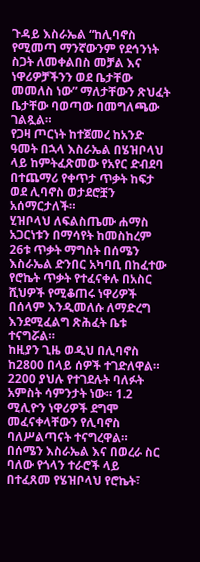ጉዳይ እስራኤል “ከሊባኖስ የሚመጣ ማንኛውንም የደኅንነት ስጋት ለመቀልበስ መቻል እና ነዋሪዎቻችንን ወደ ቤታቸው መመለስ ነው” ማለታቸውን ጽህፈት ቤታቸው ባወጣው በመግለጫው ገልጿል።
የጋዛ ጦርነት ከተጀመረ ከአንድ ዓመት በኋላ እስራኤል በሄዝቦላህ ላይ ከምትፈጽመው የአየር ድብደባ በተጨማሪ የቀጥታ ጥቃት ከፍታ ወደ ሊባኖስ ወታደሮቿን አሰማርታለች።
ሂዝቦላህ ለፍልስጤሙ ሐማስ አጋርነቱን በማሳየት ከመስከረም 26ቱ ጥቃት ማግስት በሰሜን እስራኤል ድንበር አካባቢ በከፈተው የሮኬት ጥቃት የተፈናቀሉ በአስር ሺህዎች የሚቆጠሩ ነዋሪዎች በሰላም እንዲመለሱ ለማድረግ እንደሚፈልግ ጽሕፈት ቤቱ ተናግሯል።
ከዚያን ጊዜ ወዲህ በሊባኖስ ከ2800 በላይ ሰዎች ተገድለዋል። 2200 ያህሉ የተገደሉት ባለፉት አምስት ሳምንታት ነው። 1.2 ሚሊዮን ነዋሪዎች ደግሞ መፈናቀላቸውን የሊባኖስ ባለሥልጣናት ተናግረዋል።
በሰሜን እስራኤል እና በወረራ ስር ባለው የጎላን ተራሮች ላይ በተፈጸመ የሄዝቦላህ የሮኬት፣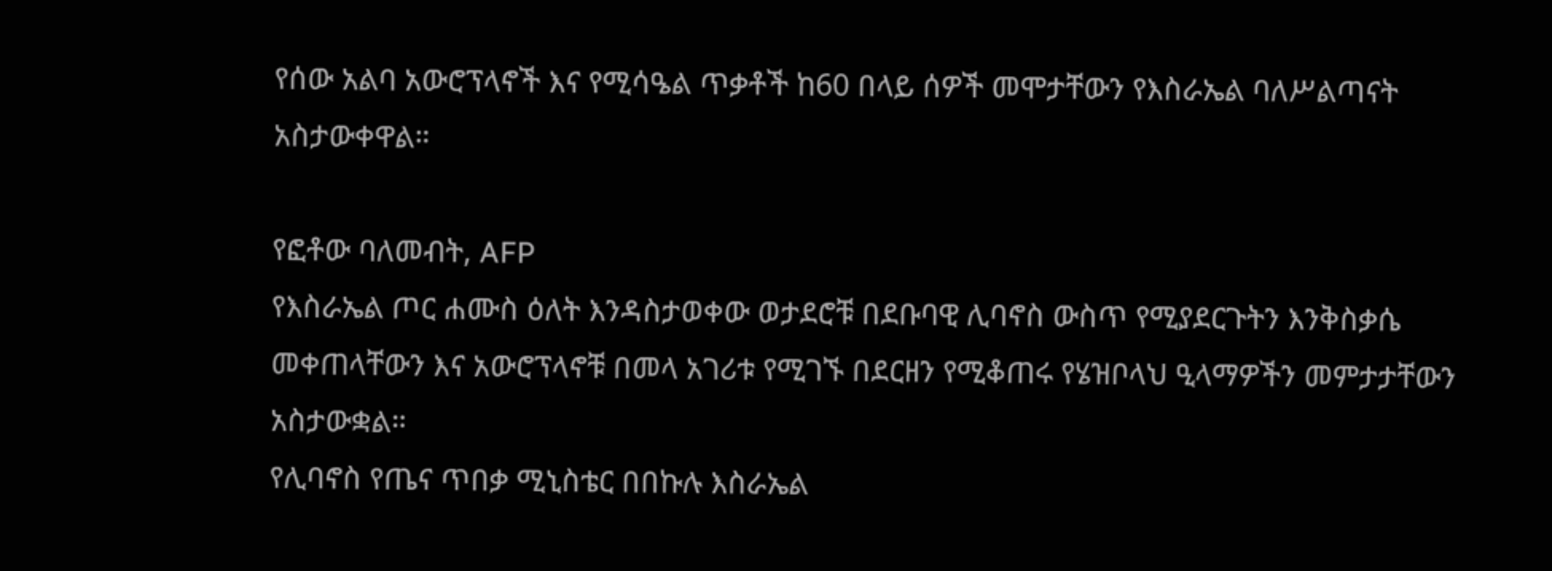የሰው አልባ አውሮፕላኖች እና የሚሳዔል ጥቃቶች ከ60 በላይ ሰዎች መሞታቸውን የእስራኤል ባለሥልጣናት አስታውቀዋል።

የፎቶው ባለመብት, AFP
የእስራኤል ጦር ሐሙስ ዕለት እንዳስታወቀው ወታደሮቹ በደቡባዊ ሊባኖስ ውስጥ የሚያደርጉትን እንቅስቃሴ መቀጠላቸውን እና አውሮፕላኖቹ በመላ አገሪቱ የሚገኙ በደርዘን የሚቆጠሩ የሄዝቦላህ ዒላማዎችን መምታታቸውን አስታውቋል።
የሊባኖስ የጤና ጥበቃ ሚኒስቴር በበኩሉ እስራኤል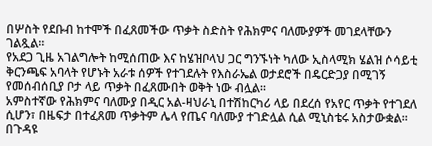በሦስት የደቡብ ከተሞች በፈጸመችው ጥቃት ስድስት የሕክምና ባለሙያዎች መገደላቸውን ገልጿል።
የአደጋ ጊዜ አገልግሎት ከሚሰጠው እና ከሄዝቦላህ ጋር ግንኙነት ካለው ኢስላሚክ ሄልዝ ሶሳይቲ ቅርንጫፍ አባላት የሆኑት አራቱ ሰዎች የተገደሉት የእስራኤል ወታደሮች በዴርድጋያ በሚገኝ የመሰብሰቢያ ቦታ ላይ ጥቃት በፈጸሙበት ወቅት ነው ብሏል።
አምስተኛው የሕክምና ባለሙያ በዲር አል-ዛህራኒ በተሽከርካሪ ላይ በደረሰ የአየር ጥቃት የተገደለ ሲሆን፣ በዜፍታ በተፈጸመ ጥቃትም ሌላ የጤና ባለሙያ ተገድሏል ሲል ሚኒስቴሩ አስታውቋል።
በጉዳዩ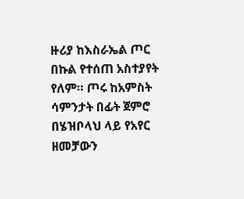ዙሪያ ከእስራኤል ጦር በኩል የተሰጠ አስተያየት የለም። ጦሩ ከአምስት ሳምንታት በፊት ጀምሮ በሄዝቦላህ ላይ የአየር ዘመቻውን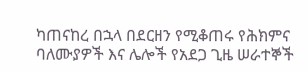ካጠናከረ በኋላ በደርዘን የሚቆጠሩ የሕክምና ባለሙያዎች እና ሌሎች የአደጋ ጊዜ ሠራተኞች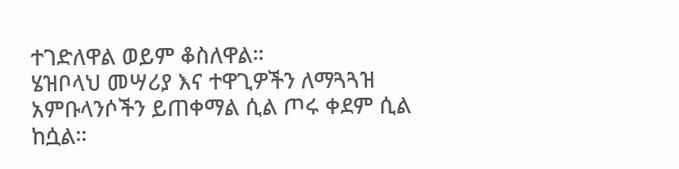ተገድለዋል ወይም ቆስለዋል።
ሄዝቦላህ መሣሪያ እና ተዋጊዎችን ለማጓጓዝ አምቡላንሶችን ይጠቀማል ሲል ጦሩ ቀደም ሲል ከሷል።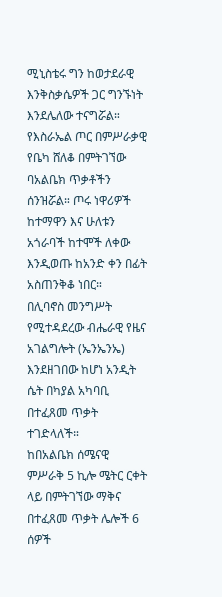ሚኒስቴሩ ግን ከወታደራዊ እንቅስቃሴዎች ጋር ግንኙነት እንደሌለው ተናግሯል።
የእስራኤል ጦር በምሥራቃዊ የቤካ ሸለቆ በምትገኘው ባአልቤክ ጥቃቶችን ሰንዝሯል። ጦሩ ነዋሪዎች ከተማዋን እና ሁለቱን አጎራባች ከተሞች ለቀው እንዲወጡ ከአንድ ቀን በፊት አስጠንቅቆ ነበር።
በሊባኖስ መንግሥት የሚተዳደረው ብሔራዊ የዜና አገልግሎት (ኤንኤንኤ) እንደዘገበው ከሆነ አንዲት ሴት በካያል አካባቢ በተፈጸመ ጥቃት ተገድላለች።
ከበአልቤክ ሰሜናዊ ምሥራቅ 5 ኪሎ ሜትር ርቀት ላይ በምትገኘው ማቅና በተፈጸመ ጥቃት ሌሎች 6 ሰዎች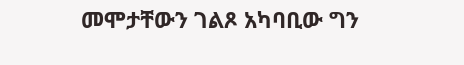መሞታቸውን ገልጾ አካባቢው ግን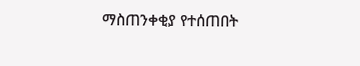ማስጠንቀቂያ የተሰጠበት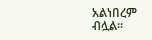አልነበረም ብሏል።